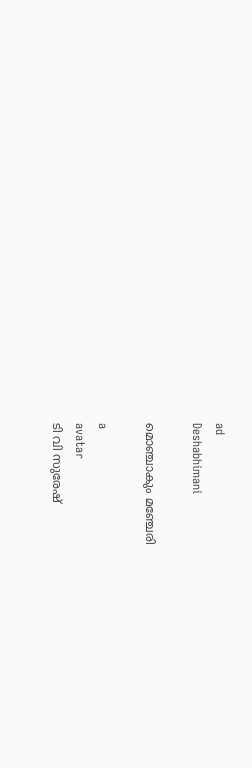ad
Deshabhimani

മൊഞ്ചാകും മഞ്ചേരി

a
avatar
ടി വി സുരേഷ്‌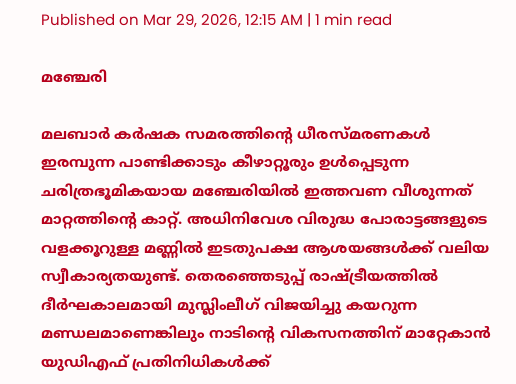Published on Mar 29, 2026, 12:15 AM | 1 min read

മഞ്ചേരി

മലബാർ കർഷക സമരത്തിന്റെ ധീരസ്മരണകൾ ഇരമ്പുന്ന പാണ്ടിക്കാടും കീഴാറ്റൂരും ഉൾപ്പെടുന്ന ചരിത്രഭൂമികയായ മഞ്ചേരിയിൽ ഇത്തവണ വീശുന്നത് മാറ്റത്തിന്റെ കാറ്റ്. അധിനിവേശ വിരുദ്ധ പോരാട്ടങ്ങളുടെ വളക്കൂറുള്ള മണ്ണിൽ ഇടതുപക്ഷ ആശയങ്ങൾക്ക് വലിയ സ്വീകാര്യതയുണ്ട്. തെരഞ്ഞെടുപ്പ് രാഷ്ട്രീയത്തിൽ ദീർഘകാലമായി മുസ്ലിംലീഗ് വിജയിച്ചു കയറുന്ന മണ്ഡലമാണെങ്കിലും നാടിന്റെ വികസനത്തിന് മാറ്റേകാൻ യുഡിഎഫ് പ്രതിനിധികൾക്ക്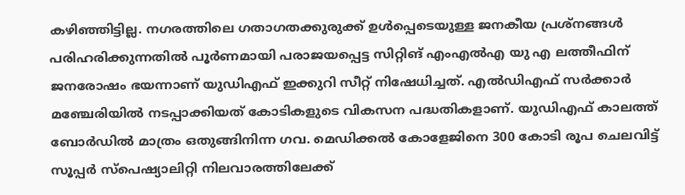കഴിഞ്ഞിട്ടില്ല. നഗരത്തിലെ ഗതാഗതക്കുരുക്ക് ഉൾപ്പെടെയുള്ള ജനകീയ പ്രശ്നങ്ങൾ പരിഹരിക്കുന്നതിൽ പൂർണമായി പരാജയപ്പെട്ട സിറ്റിങ് എംഎൽഎ യു എ ലത്തീഫിന് ജനരോഷം ഭയന്നാണ് യുഡിഎഫ് ഇക്കുറി സീറ്റ് നിഷേധിച്ചത്. എൽഡിഎഫ് സർക്കാർ മഞ്ചേരിയിൽ നടപ്പാക്കിയത് കോടികളുടെ വികസന പദ്ധതികളാണ്. യുഡിഎഫ് കാലത്ത് ബോർഡിൽ മാത്രം ഒതുങ്ങിനിന്ന ഗവ. മെഡിക്കൽ കോളേജിനെ 300 കോടി രൂപ ചെലവിട്ട് സൂപ്പർ സ്പെഷ്യാലിറ്റി നിലവാരത്തിലേക്ക്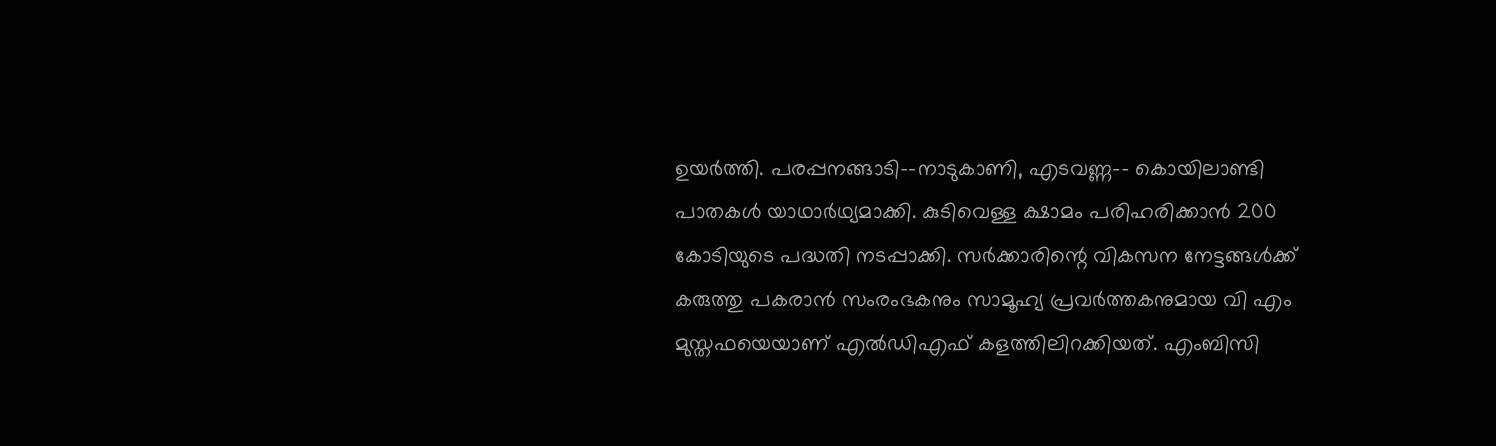ഉയർത്തി. പരപ്പനങ്ങാടി-–നാടുകാണി, എടവണ്ണ-– കൊയിലാണ്ടി പാതകൾ യാഥാർഥ്യമാക്കി. കുടിവെള്ള ക്ഷാമം പരിഹരിക്കാൻ 200 കോടിയുടെ പദ്ധതി നടപ്പാക്കി. സർക്കാരിന്റെ വികസന നേട്ടങ്ങൾക്ക്‌ കരുത്തു പകരാൻ സംരംഭകനും സാമൂഹ്യ പ്രവർത്തകനുമായ വി എം മുസ്തഫയെയാണ് എൽഡിഎഫ് കളത്തിലിറക്കിയത്. എംബിസി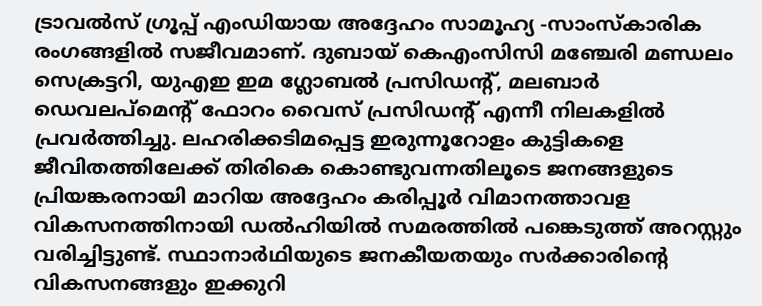ട്രാവൽസ് ഗ്രൂപ്പ് എംഡിയായ അദ്ദേഹം സാമൂഹ്യ -സാംസ്കാരിക രംഗങ്ങളിൽ സജീവമാണ്. ദുബായ് കെഎംസിസി മഞ്ചേരി മണ്ഡലം സെക്രട്ടറി, യുഎഇ ഇമ ഗ്ലോബൽ പ്രസിഡന്റ്, മലബാർ ഡെവലപ്മെന്റ് ഫോറം വൈസ് പ്രസിഡന്റ് എന്നീ നിലകളിൽ പ്രവർത്തിച്ചു. ലഹരിക്കടിമപ്പെട്ട ഇരുന്നൂറോളം കുട്ടികളെ ജീവിതത്തിലേക്ക് തിരികെ കൊണ്ടുവന്നതിലൂടെ ജനങ്ങളുടെ പ്രിയങ്കരനായി മാറിയ അദ്ദേഹം കരിപ്പൂർ വിമാനത്താവള വികസനത്തിനായി ഡൽഹിയിൽ സമരത്തിൽ പങ്കെടുത്ത് അറസ്റ്റും വരിച്ചിട്ടുണ്ട്. സ്ഥാനാർഥിയുടെ ജനകീയതയും സർക്കാരിന്റെ വികസനങ്ങളും ഇക്കുറി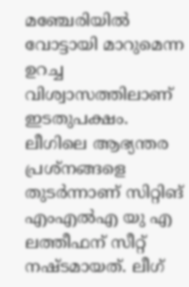മഞ്ചേരിയിൽ വോട്ടായി മാറുമെന്ന ഉറച്ച വിശ്വാസത്തിലാണ് ഇടതുപക്ഷം. ലീഗിലെ ആഭ്യന്തര പ്രശ്‌നങ്ങളെ തുടർന്നാണ്‌ സിറ്റിങ് എംഎൽഎ യു എ ലത്തീഫന്‌ സീറ്റ്‌ നഷ്ടമായത്‌. ലീഗ്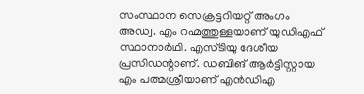സംസ്ഥാന സെക്രട്ടറിയറ്റ് അംഗം അഡ്വ. എം റഹ്മത്തുള്ളയാണ്‌ യുഡിഎഫ് സ്ഥാനാർഥി. എസ്ടിയു ദേശീയ പ്രസിഡന്റാണ്‌. ഡബിങ്‌ ആർട്ടിസ്റ്റായ എം പത്മശ്രീയാണ്‌ എൻഡിഎ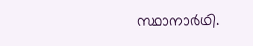സ്ഥാനാർഥി.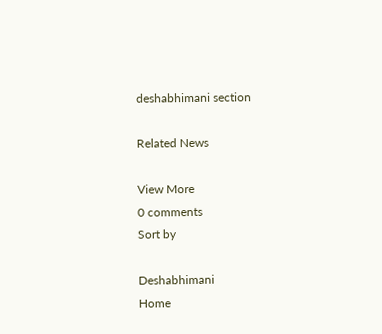deshabhimani section

Related News

View More
0 comments
Sort by

Deshabhimani
Home